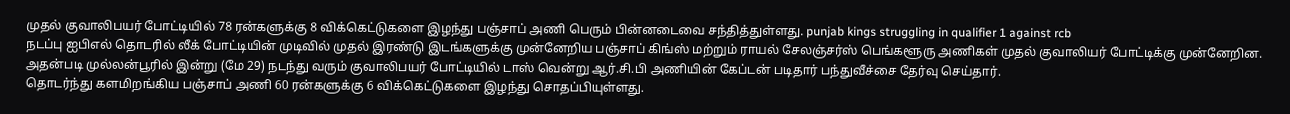முதல் குவாலிபயர் போட்டியில் 78 ரன்களுக்கு 8 விக்கெட்டுகளை இழந்து பஞ்சாப் அணி பெரும் பின்னடைவை சந்தித்துள்ளது. punjab kings struggling in qualifier 1 against rcb
நடப்பு ஐபிஎல் தொடரில் லீக் போட்டியின் முடிவில் முதல் இரண்டு இடங்களுக்கு முன்னேறிய பஞ்சாப் கிங்ஸ் மற்றும் ராயல் சேலஞ்சர்ஸ் பெங்களூரு அணிகள் முதல் குவாலியர் போட்டிக்கு முன்னேறின.
அதன்படி முல்லன்பூரில் இன்று (மே 29) நடந்து வரும் குவாலிபயர் போட்டியில் டாஸ் வென்று ஆர்.சி.பி அணியின் கேப்டன் படிதார் பந்துவீச்சை தேர்வு செய்தார்.
தொடர்ந்து களமிறங்கிய பஞ்சாப் அணி 60 ரன்களுக்கு 6 விக்கெட்டுகளை இழந்து சொதப்பியுள்ளது.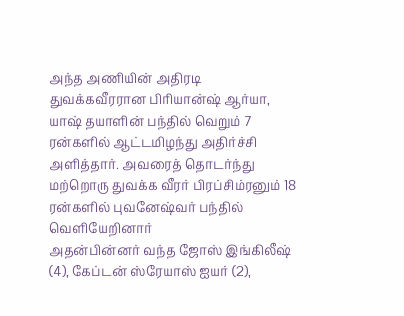அந்த அணியின் அதிரடி துவக்கவீரரான பிரியான்ஷ் ஆர்யா, யாஷ் தயாளின் பந்தில் வெறும் 7 ரன்களில் ஆட்டமிழந்து அதிர்ச்சி அளித்தார். அவரைத் தொடர்ந்து மற்றொரு துவக்க வீரர் பிரப்சிம்ரனும் 18 ரன்களில் புவனேஷ்வர் பந்தில் வெளியேறினார்
அதன்பின்னர் வந்த ஜோஸ் இங்கிலீஷ் (4), கேப்டன் ஸ்ரேயாஸ் ஐயர் (2),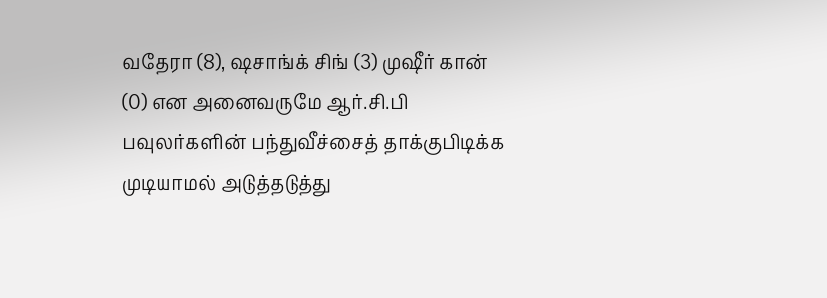வதேரா (8), ஷசாங்க் சிங் (3) முஷீர் கான் (0) என அனைவருமே ஆர்.சி.பி பவுலர்களின் பந்துவீச்சைத் தாக்குபிடிக்க முடியாமல் அடுத்தடுத்து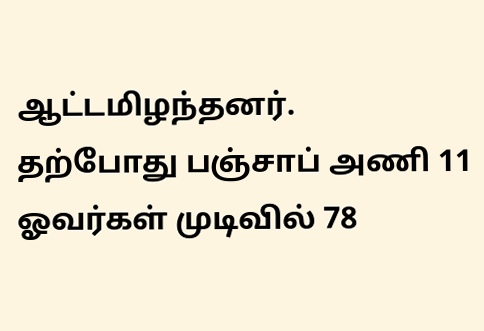ஆட்டமிழந்தனர்.
தற்போது பஞ்சாப் அணி 11 ஓவர்கள் முடிவில் 78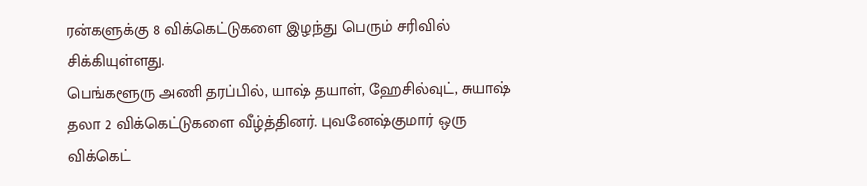ரன்களுக்கு 8 விக்கெட்டுகளை இழந்து பெரும் சரிவில் சிக்கியுள்ளது.
பெங்களூரு அணி தரப்பில், யாஷ் தயாள், ஹேசில்வுட், சுயாஷ் தலா 2 விக்கெட்டுகளை வீழ்த்தினர். புவனேஷ்குமார் ஒரு விக்கெட்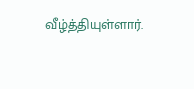வீழ்த்தியுள்ளார்.